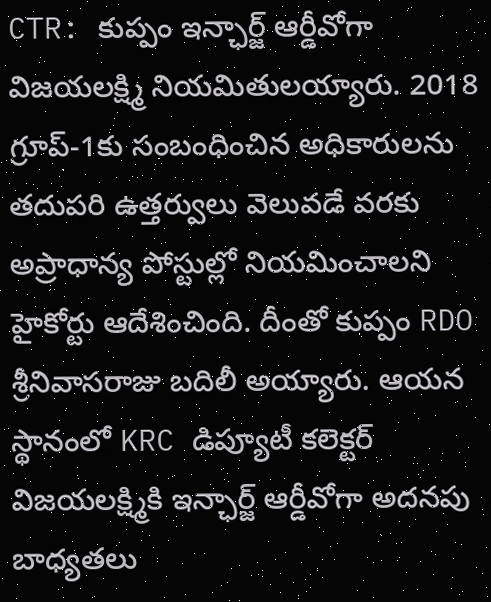CTR: కుప్పం ఇన్ఛార్జ్ ఆర్డీవోగా విజయలక్ష్మి నియమితులయ్యారు. 2018 గ్రూప్-1కు సంబంధించిన అధికారులను తదుపరి ఉత్తర్వులు వెలువడే వరకు అప్రాధాన్య పోస్టుల్లో నియమించాలని హైకోర్టు ఆదేశించింది. దీంతో కుప్పం RDO శ్రీనివాసరాజు బదిలీ అయ్యారు. ఆయన స్థానంలో KRC డిప్యూటీ కలెక్టర్ విజయలక్ష్మికి ఇన్ఛార్జ్ ఆర్డీవోగా అదనపు బాధ్యతలు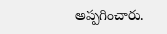అప్పగించారు.